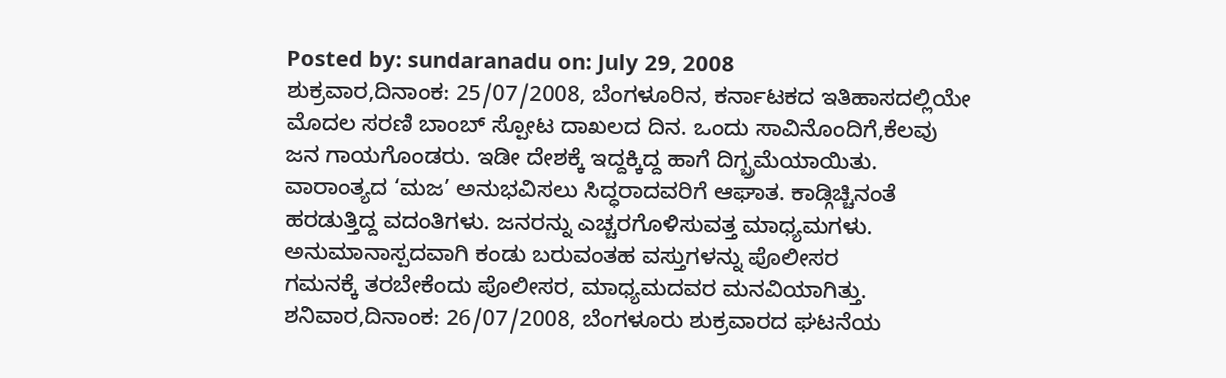Posted by: sundaranadu on: July 29, 2008
ಶುಕ್ರವಾರ,ದಿನಾಂಕ: 25/07/2008, ಬೆಂಗಳೂರಿನ, ಕರ್ನಾಟಕದ ಇತಿಹಾಸದಲ್ಲಿಯೇ
ಮೊದಲ ಸರಣಿ ಬಾಂಬ್ ಸ್ಪೋಟ ದಾಖಲದ ದಿನ. ಒಂದು ಸಾವಿನೊಂದಿಗೆ,ಕೆಲವು
ಜನ ಗಾಯಗೊಂಡರು. ಇಡೀ ದೇಶಕ್ಕೆ ಇದ್ದಕ್ಕಿದ್ದ ಹಾಗೆ ದಿಗ್ಬ್ರಮೆಯಾಯಿತು.
ವಾರಾಂತ್ಯದ ‘ಮಜ’ ಅನುಭವಿಸಲು ಸಿದ್ಧರಾದವರಿಗೆ ಆಘಾತ. ಕಾಡ್ಗಿಚ್ಚಿನಂತೆ
ಹರಡುತ್ತಿದ್ದ ವದಂತಿಗಳು. ಜನರನ್ನು ಎಚ್ಚರಗೊಳಿಸುವತ್ತ ಮಾಧ್ಯಮಗಳು.
ಅನುಮಾನಾಸ್ಪದವಾಗಿ ಕಂಡು ಬರುವಂತಹ ವಸ್ತುಗಳನ್ನು ಪೊಲೀಸರ
ಗಮನಕ್ಕೆ ತರಬೇಕೆಂದು ಪೊಲೀಸರ, ಮಾಧ್ಯಮದವರ ಮನವಿಯಾಗಿತ್ತು.
ಶನಿವಾರ,ದಿನಾಂಕ: 26/07/2008, ಬೆಂಗಳೂರು ಶುಕ್ರವಾರದ ಘಟನೆಯ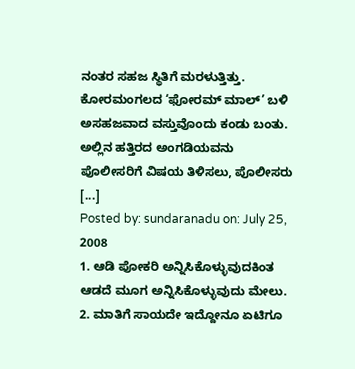ನಂತರ ಸಹಜ ಸ್ಥಿತಿಗೆ ಮರಳುತ್ತಿತ್ತು. ಕೋರಮಂಗಲದ ‘ಫೋರಮ್ ಮಾಲ್’ ಬಳಿ
ಅಸಹಜವಾದ ವಸ್ತುವೊಂದು ಕಂಡು ಬಂತು. ಅಲ್ಲಿನ ಹತ್ತಿರದ ಅಂಗಡಿಯವನು
ಪೊಲೀಸರಿಗೆ ವಿಷಯ ತಿಳಿಸಲು, ಪೊಲೀಸರು [...]
Posted by: sundaranadu on: July 25, 2008
1. ಆಡಿ ಪೋಕರಿ ಅನ್ನಿಸಿಕೊಳ್ಳುವುದಕಿಂತ ಆಡದೆ ಮೂಗ ಅನ್ನಿಸಿಕೊಳ್ಳುವುದು ಮೇಲು.
2. ಮಾತಿಗೆ ಸಾಯದೇ ಇದ್ದೋನೂ ಏಟಿಗೂ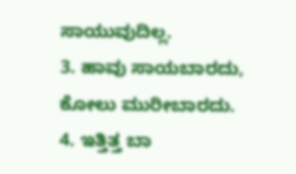ಸಾಯುವುದಿಲ್ಲ.
3. ಹಾವು ಸಾಯಬಾರದು, ಕೋಲು ಮುರೀಬಾರದು.
4. ಇತ್ತಿತ್ತ ಬಾ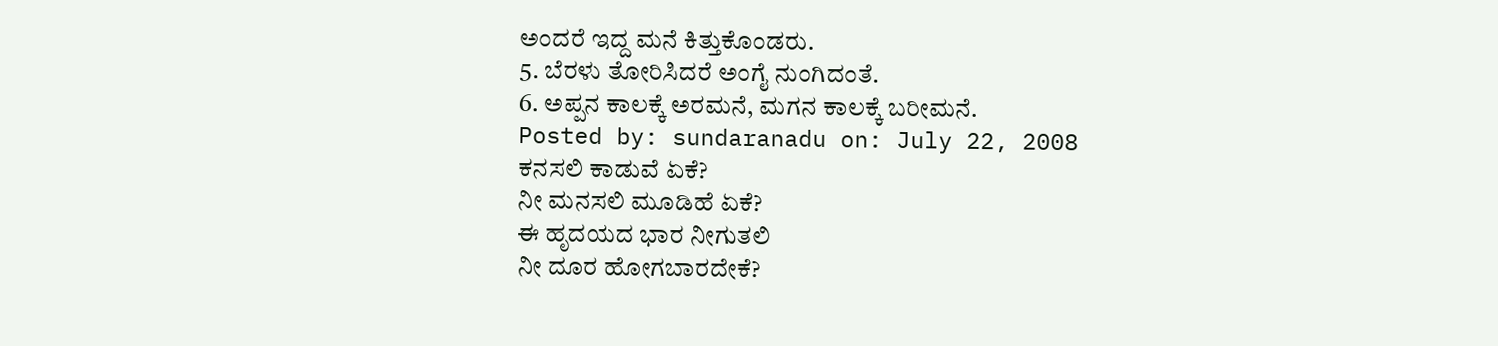ಅಂದರೆ ಇದ್ದ ಮನೆ ಕಿತ್ತುಕೊಂಡರು.
5. ಬೆರಳು ತೋರಿಸಿದರೆ ಅಂಗೈ ನುಂಗಿದಂತೆ.
6. ಅಪ್ಪನ ಕಾಲಕ್ಕೆ ಅರಮನೆ, ಮಗನ ಕಾಲಕ್ಕೆ ಬರೀಮನೆ.
Posted by: sundaranadu on: July 22, 2008
ಕನಸಲಿ ಕಾಡುವೆ ಏಕೆ?
ನೀ ಮನಸಲಿ ಮೂಡಿಹೆ ಏಕೆ?
ಈ ಹೃದಯದ ಭಾರ ನೀಗುತಲಿ
ನೀ ದೂರ ಹೋಗಬಾರದೇಕೆ?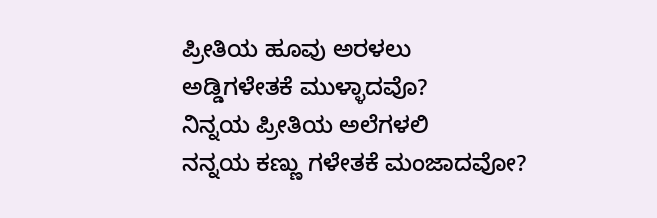ಪ್ರೀತಿಯ ಹೂವು ಅರಳಲು
ಅಡ್ಡಿಗಳೇತಕೆ ಮುಳ್ಳಾದವೊ?
ನಿನ್ನಯ ಪ್ರೀತಿಯ ಅಲೆಗಳಲಿ
ನನ್ನಯ ಕಣ್ಣು ಗಳೇತಕೆ ಮಂಜಾದವೋ?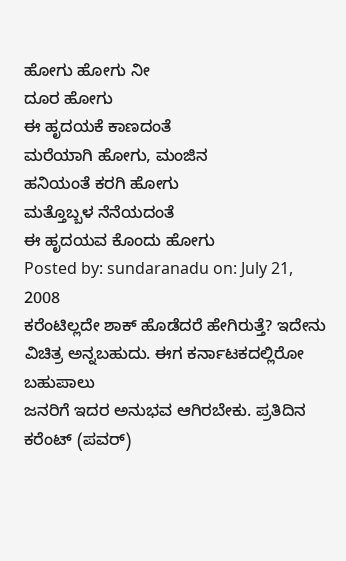ಹೋಗು ಹೋಗು ನೀ
ದೂರ ಹೋಗು
ಈ ಹೃದಯಕೆ ಕಾಣದಂತೆ
ಮರೆಯಾಗಿ ಹೋಗು, ಮಂಜಿನ
ಹನಿಯಂತೆ ಕರಗಿ ಹೋಗು
ಮತ್ತೊಬ್ಬಳ ನೆನೆಯದಂತೆ
ಈ ಹೃದಯವ ಕೊಂದು ಹೋಗು
Posted by: sundaranadu on: July 21, 2008
ಕರೆಂಟಿಲ್ಲದೇ ಶಾಕ್ ಹೊಡೆದರೆ ಹೇಗಿರುತ್ತೆ? ಇದೇನು ವಿಚಿತ್ರ ಅನ್ನಬಹುದು. ಈಗ ಕರ್ನಾಟಕದಲ್ಲಿರೋ ಬಹುಪಾಲು
ಜನರಿಗೆ ಇದರ ಅನುಭವ ಆಗಿರಬೇಕು. ಪ್ರತಿದಿನ ಕರೆಂಟ್ (ಪವರ್)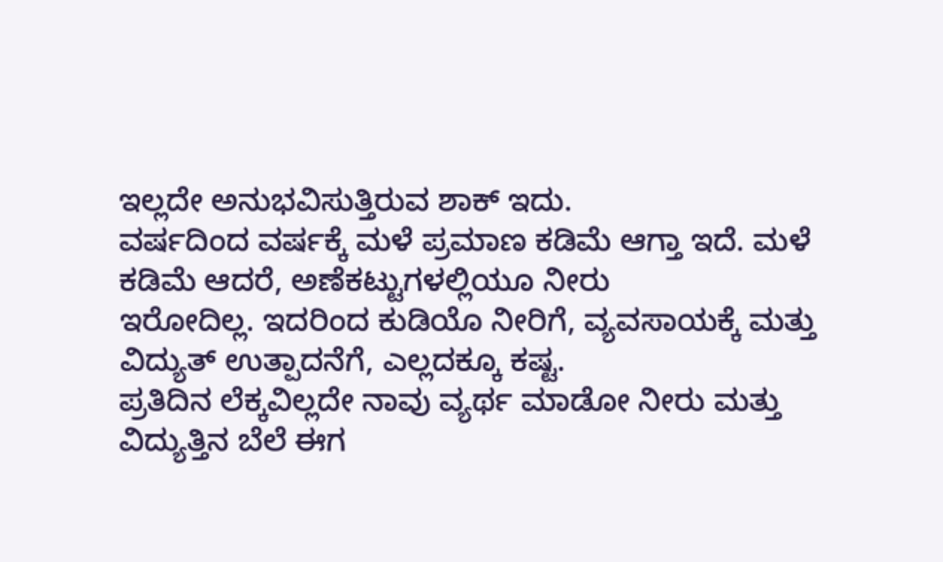ಇಲ್ಲದೇ ಅನುಭವಿಸುತ್ತಿರುವ ಶಾಕ್ ಇದು.
ವರ್ಷದಿಂದ ವರ್ಷಕ್ಕೆ ಮಳೆ ಪ್ರಮಾಣ ಕಡಿಮೆ ಆಗ್ತಾ ಇದೆ. ಮಳೆ ಕಡಿಮೆ ಆದರೆ, ಅಣೆಕಟ್ಟುಗಳಲ್ಲಿಯೂ ನೀರು
ಇರೋದಿಲ್ಲ. ಇದರಿಂದ ಕುಡಿಯೊ ನೀರಿಗೆ, ವ್ಯವಸಾಯಕ್ಕೆ ಮತ್ತು ವಿದ್ಯುತ್ ಉತ್ಪಾದನೆಗೆ, ಎಲ್ಲದಕ್ಕೂ ಕಷ್ಟ.
ಪ್ರತಿದಿನ ಲೆಕ್ಕವಿಲ್ಲದೇ ನಾವು ವ್ಯರ್ಥ ಮಾಡೋ ನೀರು ಮತ್ತು ವಿದ್ಯುತ್ತಿನ ಬೆಲೆ ಈಗ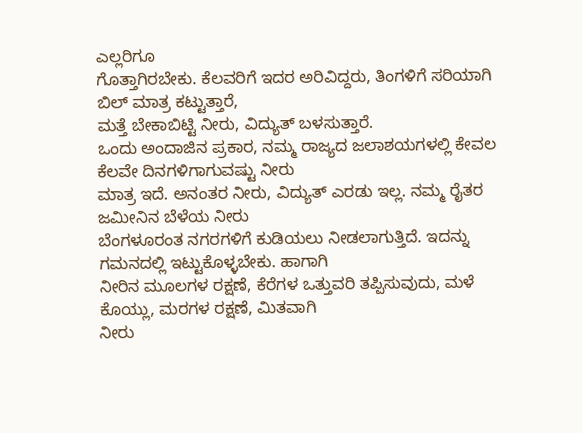ಎಲ್ಲರಿಗೂ
ಗೊತ್ತಾಗಿರಬೇಕು. ಕೆಲವರಿಗೆ ಇದರ ಅರಿವಿದ್ದರು, ತಿಂಗಳಿಗೆ ಸರಿಯಾಗಿ ಬಿಲ್ ಮಾತ್ರ ಕಟ್ಟುತ್ತಾರೆ,
ಮತ್ತೆ ಬೇಕಾಬಿಟ್ಟಿ ನೀರು, ವಿದ್ಯುತ್ ಬಳಸುತ್ತಾರೆ.
ಒಂದು ಅಂದಾಜಿನ ಪ್ರಕಾರ, ನಮ್ಮ ರಾಜ್ಯದ ಜಲಾಶಯಗಳಲ್ಲಿ ಕೇವಲ ಕೆಲವೇ ದಿನಗಳಿಗಾಗುವಷ್ಟು ನೀರು
ಮಾತ್ರ ಇದೆ. ಅನಂತರ ನೀರು, ವಿದ್ಯುತ್ ಎರಡು ಇಲ್ಲ. ನಮ್ಮ ರೈತರ ಜಮೀನಿನ ಬೆಳೆಯ ನೀರು
ಬೆಂಗಳೂರಂತ ನಗರಗಳಿಗೆ ಕುಡಿಯಲು ನೀಡಲಾಗುತ್ತಿದೆ. ಇದನ್ನು ಗಮನದಲ್ಲಿ ಇಟ್ಟುಕೊಳ್ಳಬೇಕು. ಹಾಗಾಗಿ
ನೀರಿನ ಮೂಲಗಳ ರಕ್ಷಣೆ, ಕೆರೆಗಳ ಒತ್ತುವರಿ ತಪ್ಪಿಸುವುದು, ಮಳೆ ಕೊಯ್ಲು, ಮರಗಳ ರಕ್ಷಣೆ, ಮಿತವಾಗಿ
ನೀರು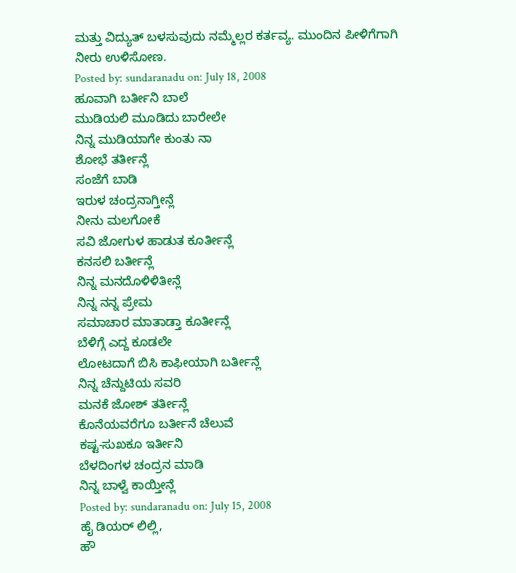ಮತ್ತು ವಿದ್ಯುತ್ ಬಳಸುವುದು ನಮ್ಮೆಲ್ಲರ ಕರ್ತವ್ಯ. ಮುಂದಿನ ಪೀಳಿಗೆಗಾಗಿ ನೀರು ಉಳಿಸೋಣ.
Posted by: sundaranadu on: July 18, 2008
ಹೂವಾಗಿ ಬರ್ತೀನಿ ಬಾಲೆ
ಮುಡಿಯಲಿ ಮೂಡಿದು ಬಾರೇಲೇ
ನಿನ್ನ ಮುಡಿಯಾಗೇ ಕುಂತು ನಾ
ಶೋಭೆ ತರ್ತೀನ್ಲೆ
ಸಂಜೆಗೆ ಬಾಡಿ
ಇರುಳ ಚಂದ್ರನಾಗ್ತೀನ್ಲೆ
ನೀನು ಮಲಗೋಕೆ
ಸವಿ ಜೋಗುಳ ಹಾಡುತ ಕೂರ್ತೀನ್ಲೆ
ಕನಸಲಿ ಬರ್ತೀನ್ಲೆ
ನಿನ್ನ ಮನದೊಳಿಳಿತೀನ್ಲೆ
ನಿನ್ನ ನನ್ನ ಪ್ರೇಮ
ಸಮಾಚಾರ ಮಾತಾಡ್ತಾ ಕೂರ್ತೀನ್ಲೆ
ಬೆಳಿಗ್ಗೆ ಎದ್ದ ಕೂಡಲೇ
ಲೋಟದಾಗೆ ಬಿಸಿ ಕಾಫೀಯಾಗಿ ಬರ್ತೀನ್ಲೆ
ನಿನ್ನ ಚೆನ್ದುಟಿಯ ಸವರಿ
ಮನಕೆ ಜೋಶ್ ತರ್ತೀನ್ಲೆ
ಕೊನೆಯವರೆಗೂ ಬರ್ತೀನೆ ಚೆಲುವೆ
ಕಷ್ಟ-ಸುಖಕೂ ಇರ್ತೀನಿ
ಬೆಳದಿಂಗಳ ಚಂದ್ರನ ಮಾಡಿ
ನಿನ್ನ ಬಾಳ್ವೆ ಕಾಯ್ತೀನ್ಲೆ
Posted by: sundaranadu on: July 15, 2008
ಹೈ ಡಿಯರ್ ಲಿಲ್ಲಿ,
ಹೌ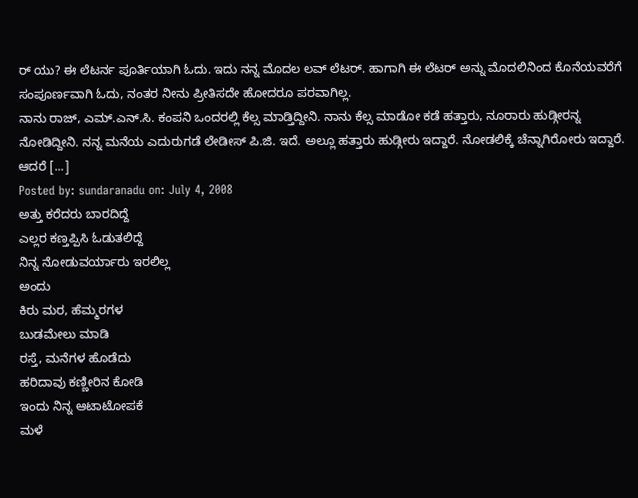ರ್ ಯು? ಈ ಲೆಟರ್ನ ಪೂರ್ತಿಯಾಗಿ ಓದು. ಇದು ನನ್ನ ಮೊದಲ ಲವ್ ಲೆಟರ್. ಹಾಗಾಗಿ ಈ ಲೆಟರ್ ಅನ್ನು ಮೊದಲಿನಿಂದ ಕೊನೆಯವರೆಗೆ ಸಂಪೂರ್ಣವಾಗಿ ಓದು, ನಂತರ ನೀನು ಪ್ರೀತಿಸದೇ ಹೋದರೂ ಪರವಾಗಿಲ್ಲ.
ನಾನು ರಾಜ್, ಎಮ್.ಎನ್.ಸಿ. ಕಂಪನಿ ಒಂದರಲ್ಲಿ ಕೆಲ್ಸ ಮಾಡ್ತಿದ್ದೀನಿ. ನಾನು ಕೆಲ್ಸ ಮಾಡೋ ಕಡೆ ಹತ್ತಾರು, ನೂರಾರು ಹುಡ್ಗೀರನ್ನ ನೋಡಿದ್ದೀನಿ. ನನ್ನ ಮನೆಯ ಎದುರುಗಡೆ ಲೇಡೀಸ್ ಪಿ.ಜಿ. ಇದೆ. ಅಲ್ಲೂ ಹತ್ತಾರು ಹುಡ್ಗೀರು ಇದ್ದಾರೆ. ನೋಡಲಿಕ್ಕೆ ಚೆನ್ನಾಗಿರೋರು ಇದ್ದಾರೆ. ಆದರೆ [...]
Posted by: sundaranadu on: July 4, 2008
ಅತ್ತು ಕರೆದರು ಬಾರದಿದ್ದೆ
ಎಲ್ಲರ ಕಣ್ತಪ್ಪಿಸಿ ಓಡುತಲಿದ್ದೆ
ನಿನ್ನ ನೋಡುವರ್ಯಾರು ಇರಲಿಲ್ಲ
ಅಂದು
ಕಿರು ಮರ, ಹೆಮ್ಮರಗಳ
ಬುಡಮೇಲು ಮಾಡಿ
ರಸ್ತೆ, ಮನೆಗಳ ಹೊಡೆದು
ಹರಿದಾವು ಕಣ್ಣೀರಿನ ಕೋಡಿ
ಇಂದು ನಿನ್ನ ಆಟಾಟೋಪಕೆ
ಮಳೆ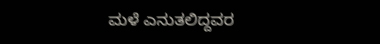ಮಳೆ ಎನುತಲಿದ್ದವರ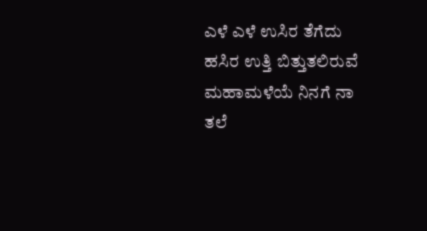ಎಳೆ ಎಳೆ ಉಸಿರ ತೆಗೆದು
ಹಸಿರ ಉತ್ತಿ ಬಿತ್ತುತಲಿರುವೆ
ಮಹಾಮಳೆಯೆ ನಿನಗೆ ನಾ ತಲೆ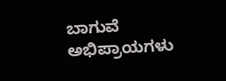ಬಾಗುವೆ
ಅಭಿಪ್ರಾಯಗಳು